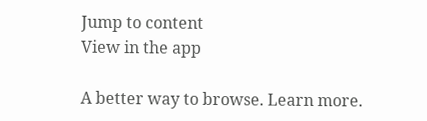Jump to content
View in the app

A better way to browse. Learn more.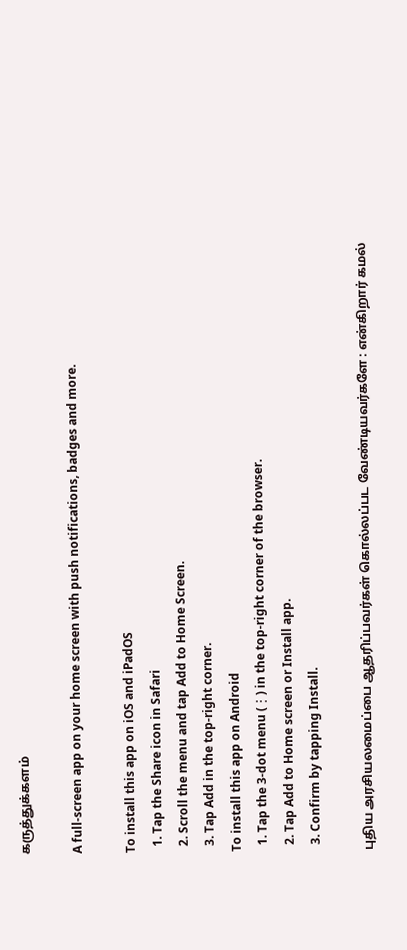கருத்துக்களம்

A full-screen app on your home screen with push notifications, badges and more.

To install this app on iOS and iPadOS
  1. Tap the Share icon in Safari
  2. Scroll the menu and tap Add to Home Screen.
  3. Tap Add in the top-right corner.
To install this app on Android
  1. Tap the 3-dot menu (⋮) in the top-right corner of the browser.
  2. Tap Add to Home screen or Install app.
  3. Confirm by tapping Install.

புதிய அரசியலமைப்பை ஆதரிப்பவர்கள் கொல்லப்பட வேண்டியவர்களே : என்கிறார் கமல்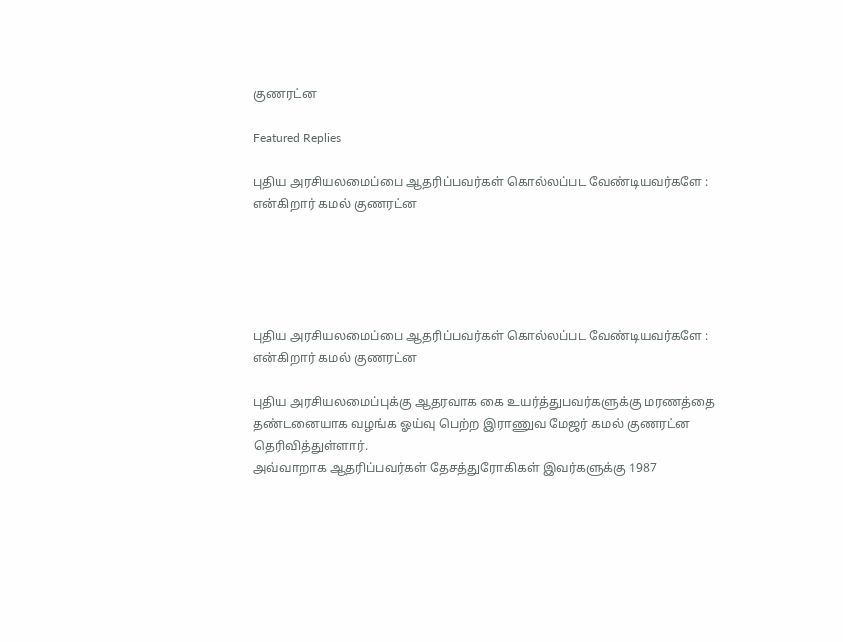குணரட்ன

Featured Replies

புதிய அரசியலமைப்பை ஆதரிப்பவர்கள் கொல்லப்பட வேண்டியவர்களே : என்கிறார் கமல் குணரட்ன





புதிய அரசியலமைப்பை ஆதரிப்பவர்கள் கொல்லப்பட வேண்டியவர்களே : என்கிறார் கமல் குணரட்ன

புதிய அரசியலமைப்புக்கு ஆதரவாக கை உயர்த்துபவர்களுக்கு மரணத்தை தண்டனையாக வழங்க ஓய்வு பெற்ற இராணுவ மேஜர் கமல் குணரட்ன தெரிவித்துள்ளார்.
அவ்வாறாக ஆதரிப்பவர்கள் தேசத்துரோகிகள் இவர்களுக்கு 1987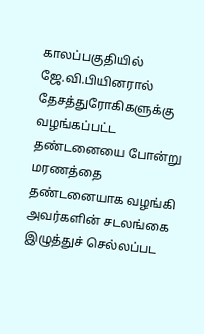காலப்பகுதியில் ஜே.வி.பியினரால் தேசத்துரோகிகளுக்கு வழங்கப்பட்ட தண்டனையை போன்று மரணத்தை தண்டனையாக வழங்கி அவர்களின் சடலங்கை இழுத்துச் செல்லப்பட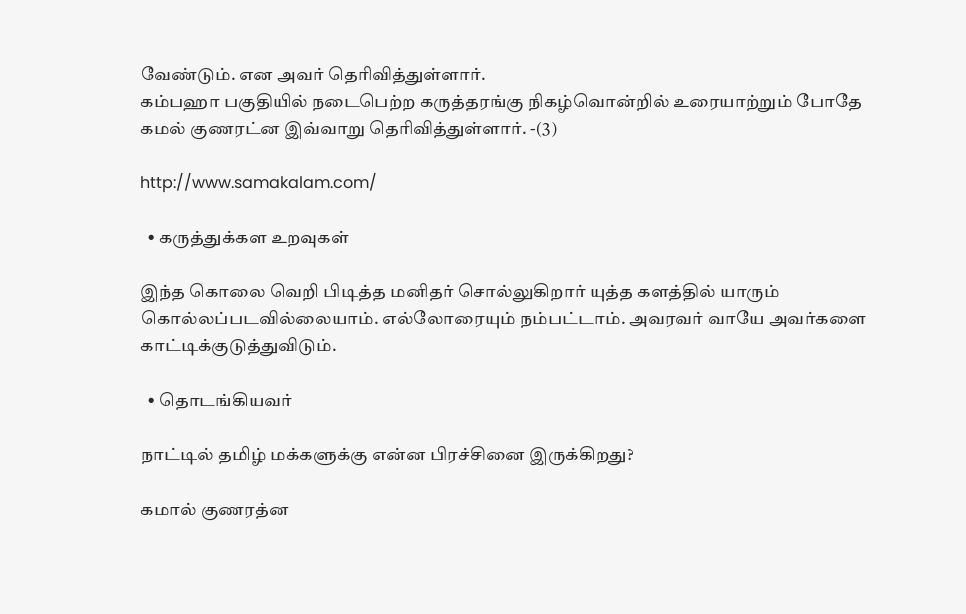வேண்டும். என அவர் தெரிவித்துள்ளார்.
கம்பஹா பகுதியில் நடைபெற்ற கருத்தரங்கு நிகழ்வொன்றில் உரையாற்றும் போதே கமல் குணரட்ன இவ்வாறு தெரிவித்துள்ளார். -(3)

http://www.samakalam.com/

  • கருத்துக்கள உறவுகள்

இந்த கொலை வெறி பிடித்த மனிதர் சொல்லுகிறார் யுத்த களத்தில் யாரும் கொல்லப்படவில்லையாம். எல்லோரையும் நம்பட்டாம். அவரவர் வாயே அவர்களை காட்டிக்குடுத்துவிடும்.

  • தொடங்கியவர்

நாட்டில் தமிழ் மக்களுக்கு என்ன பிரச்சினை இருக்கிறது?

கமால் குணரத்ன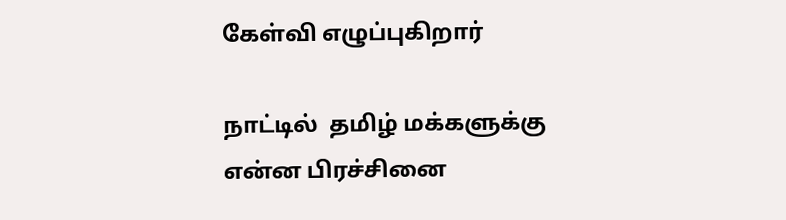கேள்வி எழுப்புகிறார்

நாட்டில்  தமிழ் மக்களுக்கு  என்ன பிரச்சினை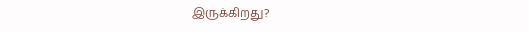இருக்கிறது?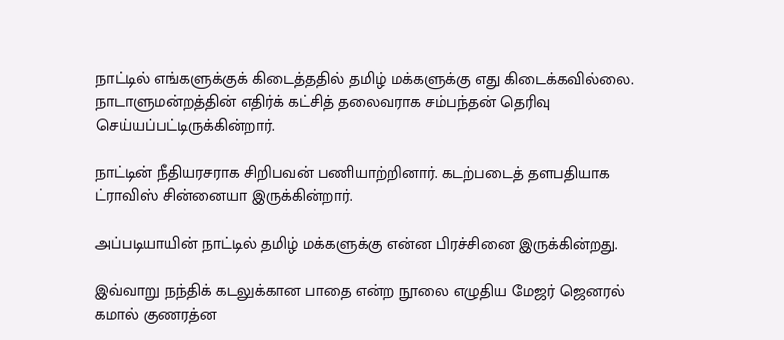நாட்டில் எங்களுக்குக் கிடைத்ததில் தமிழ் மக்களுக்கு எது கிடைக்கவில்லை. நாடாளுமன்றத்தின் எதிர்க் கட்சித் தலைவராக சம்பந்தன் தெரிவு செய்யப்பட்டிருக்கின்றார்.

நாட்டின் நீதியரசராக சிறிபவன் பணியாற்றினார். கடற்படைத் தளபதியாக ட்ராவிஸ் சின்னையா இருக்கின்றார்.

அப்படியாயின் நாட்டில் தமிழ் மக்களுக்கு என்ன பிரச்சினை இருக்கின்றது.

இவ்வாறு நந்திக் கடலுக்கான பாதை என்ற நூலை எழுதிய மேஜர் ஜெனரல் கமால் குணரத்ன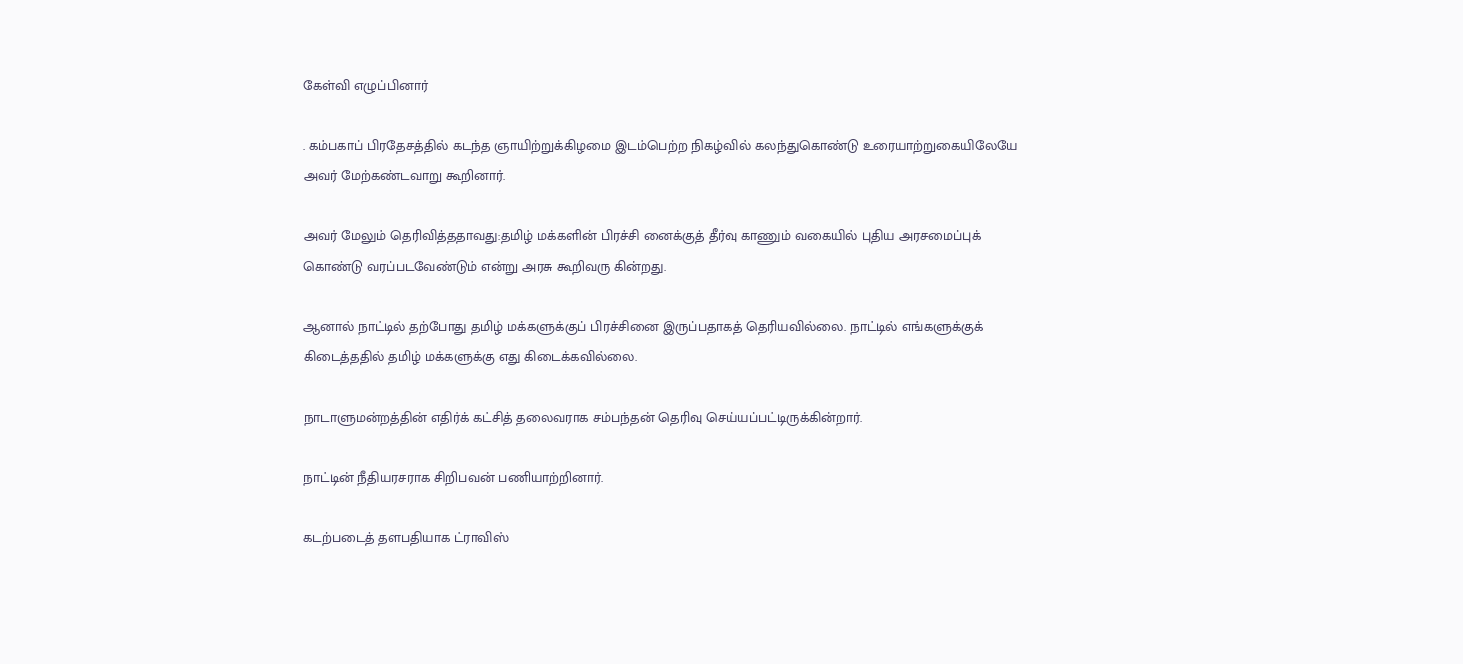கேள்வி எழுப்பினார்

. கம்பகாப் பிரதேசத்தில் கடந்த ஞாயிற்றுக்கிழமை இடம்பெற்ற நிகழ்வில் கலந்துகொண்டு உரையாற்றுகையிலேயே அவர் மேற்கண்டவாறு கூறினார்.

அவர் மேலும் தெரிவித்ததாவது:தமிழ் மக்களின் பிரச்சி னைக்குத் தீர்வு காணும் வகையில் புதிய அரசமைப்புக் கொண்டு வரப்படவேண்டும் என்று அரசு கூறிவரு கின்றது.

ஆனால் நாட்டில் தற்போது தமிழ் மக்களுக்குப் பிரச்சினை இருப்பதாகத் தெரியவில்லை. நாட்டில் எங்களுக்குக் கிடைத்ததில் தமிழ் மக்களுக்கு எது கிடைக்கவில்லை.

நாடாளுமன்றத்தின் எதிர்க் கட்சித் தலைவராக சம்பந்தன் தெரிவு செய்யப்பட்டிருக்கின்றார்.

நாட்டின் நீதியரசராக சிறிபவன் பணியாற்றினார்.

கடற்படைத் தளபதியாக ட்ராவிஸ்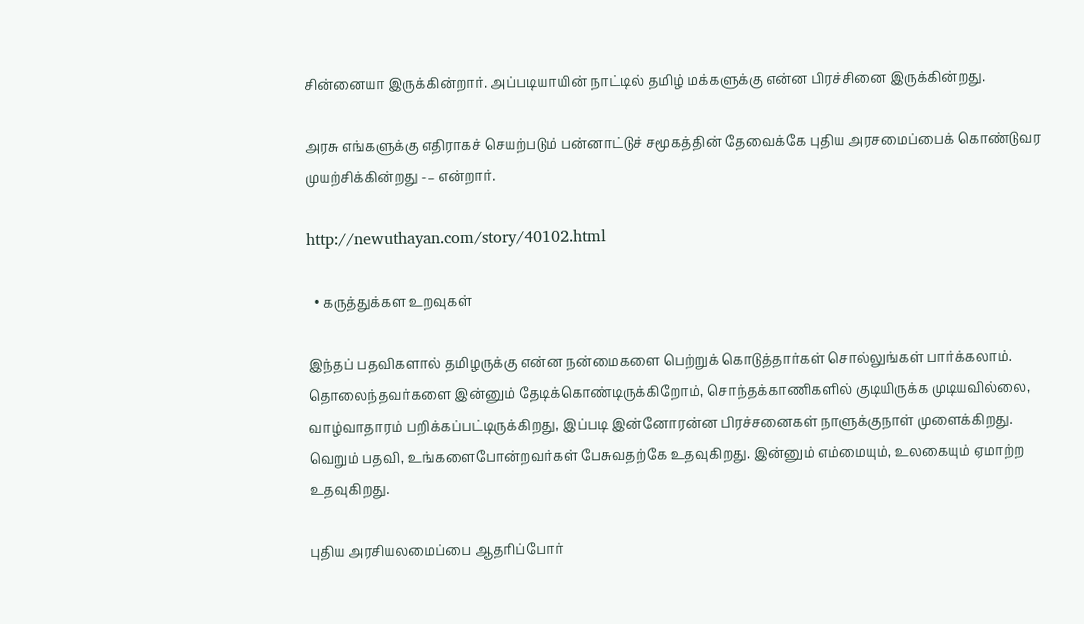சின்னையா இருக்கின்றார். அப்படியாயின் நாட்டில் தமிழ் மக்களுக்கு என்ன பிரச்சினை இருக்கின்றது.

அரசு எங்களுக்கு எதிராகச் செயற்படும் பன்னாட்டுச் சமூகத்தின் தேவைக்கே புதிய அரசமைப்பைக் கொண்டுவர முயற்சிக்கின்றது -– என்றார்.

http://newuthayan.com/story/40102.html

  • கருத்துக்கள உறவுகள்

இந்தப் பதவிகளால் தமிழருக்கு என்ன நன்மைகளை பெற்றுக் கொடுத்தார்கள் சொல்லுங்கள் பார்க்கலாம். தொலைந்தவர்களை இன்னும் தேடிக்கொண்டிருக்கிறோம், சொந்தக்காணிகளில் குடியிருக்க முடியவில்லை, வாழ்வாதாரம் பறிக்கப்பட்டிருக்கிறது, இப்படி இன்னோரன்ன பிரச்சனைகள் நாளுக்குநாள் முளைக்கிறது. வெறும் பதவி, உங்களைபோன்றவர்கள் பேசுவதற்கே உதவுகிறது. இன்னும் எம்மையும், உலகையும் ஏமாற்ற உதவுகிறது.

புதிய அரசியலமைப்பை ஆதரிப்போர்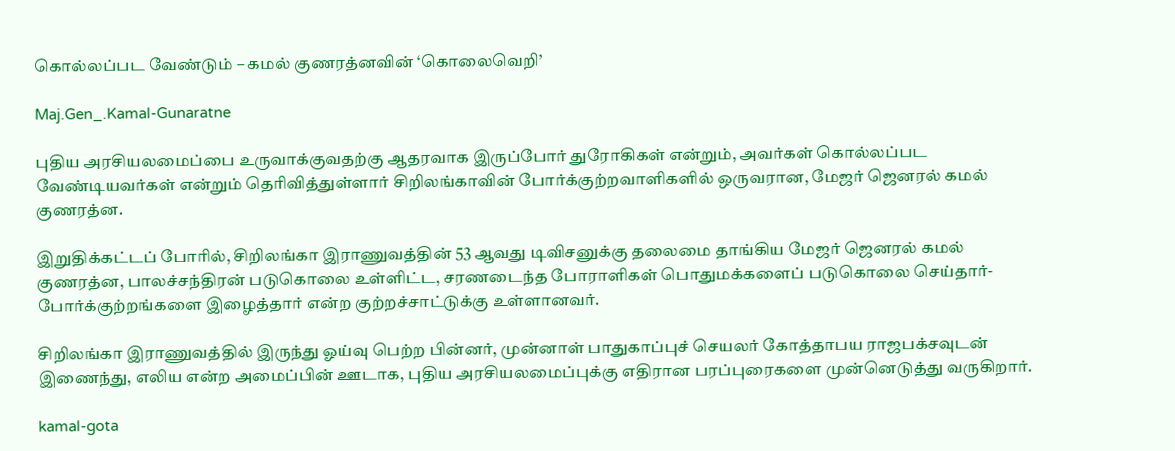கொல்லப்பட வேண்டும் – கமல் குணரத்னவின் ‘கொலைவெறி’

Maj.Gen_.Kamal-Gunaratne

புதிய அரசியலமைப்பை உருவாக்குவதற்கு ஆதரவாக இருப்போர் துரோகிகள் என்றும், அவர்கள் கொல்லப்பட வேண்டியவர்கள் என்றும் தெரிவித்துள்ளார் சிறிலங்காவின் போர்க்குற்றவாளிகளில் ஒருவரான, மேஜர் ஜெனரல் கமல் குணரத்ன.

இறுதிக்கட்டப் போரில், சிறிலங்கா இராணுவத்தின் 53 ஆவது டிவிசனுக்கு தலைமை தாங்கிய மேஜர் ஜெனரல் கமல் குணரத்ன, பாலச்சந்திரன் படுகொலை உள்ளிட்ட, சரணடைந்த போராளிகள் பொதுமக்களைப் படுகொலை செய்தார்- போர்க்குற்றங்களை இழைத்தார் என்ற குற்றச்சாட்டுக்கு உள்ளானவர்.

சிறிலங்கா இராணுவத்தில் இருந்து ஓய்வு பெற்ற பின்னர், முன்னாள் பாதுகாப்புச் செயலர் கோத்தாபய ராஜபக்சவுடன் இணைந்து, எலிய என்ற அமைப்பின் ஊடாக, புதிய அரசியலமைப்புக்கு எதிரான பரப்புரைகளை முன்னெடுத்து வருகிறார்.

kamal-gota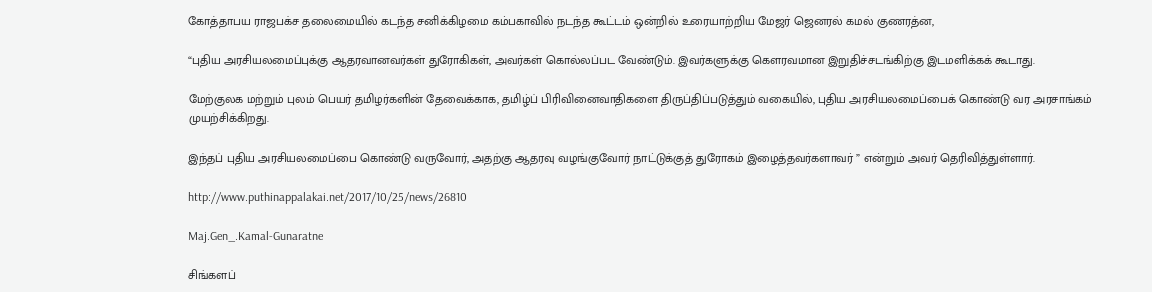கோத்தாபய ராஜபக்ச தலைமையில் கடந்த சனிக்கிழமை கம்பகாவில் நடந்த கூட்டம் ஒன்றில் உரையாற்றிய மேஜர் ஜெனரல் கமல் குணரத்ன,

“புதிய அரசியலமைப்புக்கு ஆதரவானவர்கள் துரோகிகள், அவர்கள் கொல்லப்பட வேண்டும். இவர்களுக்கு கௌரவமான இறுதிச்சடங்கிற்கு இடமளிக்கக் கூடாது.

மேற்குலக மற்றும் புலம் பெயர் தமிழர்களின் தேவைக்காக, தமிழ்ப் பிரிவினைவாதிகளை திருப்திப்படுத்தும் வகையில், புதிய அரசியலமைப்பைக் கொண்டு வர அரசாங்கம் முயற்சிக்கிறது.

இந்தப் புதிய அரசியலமைப்பை கொண்டு வருவோர், அதற்கு ஆதரவு வழங்குவோர் நாட்டுக்குத் துரோகம் இழைத்தவர்களாவர் ” என்றும் அவர் தெரிவித்துள்ளார்.

http://www.puthinappalakai.net/2017/10/25/news/26810

Maj.Gen_.Kamal-Gunaratne

சிங்களப்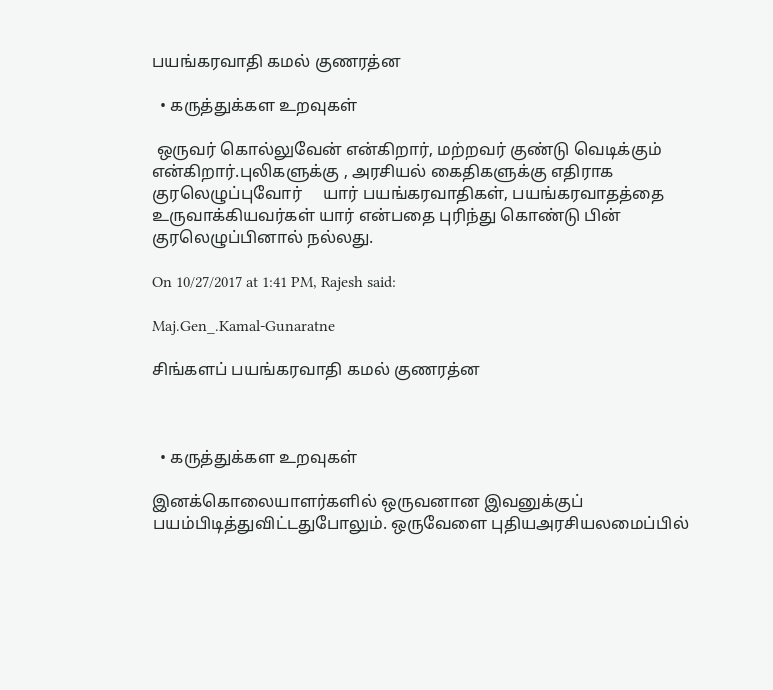பயங்கரவாதி கமல் குணரத்ன

  • கருத்துக்கள உறவுகள்

 ஒருவர் கொல்லுவேன் என்கிறார், மற்றவர் குண்டு வெடிக்கும் என்கிறார்.புலிகளுக்கு , அரசியல் கைதிகளுக்கு எதிராக குரலெழுப்புவோர்     யார் பயங்கரவாதிகள், பயங்கரவாதத்தை உருவாக்கியவர்கள் யார் என்பதை புரிந்து கொண்டு பின் குரலெழுப்பினால் நல்லது.

On 10/27/2017 at 1:41 PM, Rajesh said:

Maj.Gen_.Kamal-Gunaratne

சிங்களப் பயங்கரவாதி கமல் குணரத்ன



  • கருத்துக்கள உறவுகள்

இனக்கொலையாளர்களில் ஒருவனான இவனுக்குப் பயம்பிடித்துவிட்டதுபோலும். ஒருவேளை புதியஅரசியலமைப்பில்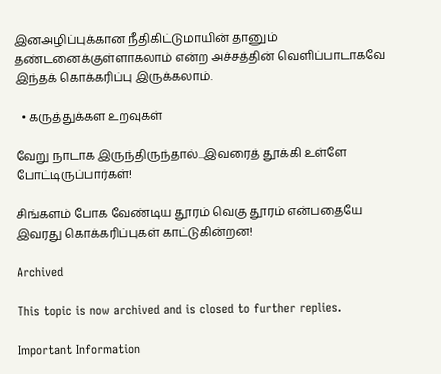இனஅழிப்புக்கான நீதிகிட்டுமாயின் தானும் தண்டனைக்குள்ளாகலாம் என்ற அச்சத்தின் வெளிப்பாடாகவே இந்தக் கொக்கரிப்பு இருக்கலாம்.

  • கருத்துக்கள உறவுகள்

வேறு நாடாக இருந்திருந்தால்...இவரைத் தூக்கி உள்ளே போட்டிருப்பார்கள்!

சிங்களம் போக வேண்டிய தூரம் வெகு தூரம் என்பதையே இவரது கொக்கரிப்புகள் காட்டுகின்றன!

Archived

This topic is now archived and is closed to further replies.

Important Information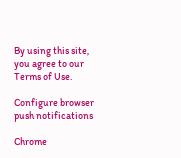By using this site, you agree to our Terms of Use.

Configure browser push notifications

Chrome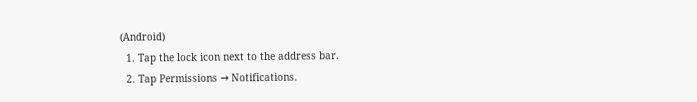(Android)
  1. Tap the lock icon next to the address bar.
  2. Tap Permissions → Notifications.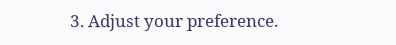3. Adjust your preference.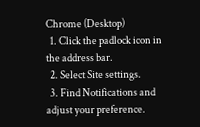Chrome (Desktop)
  1. Click the padlock icon in the address bar.
  2. Select Site settings.
  3. Find Notifications and adjust your preference.